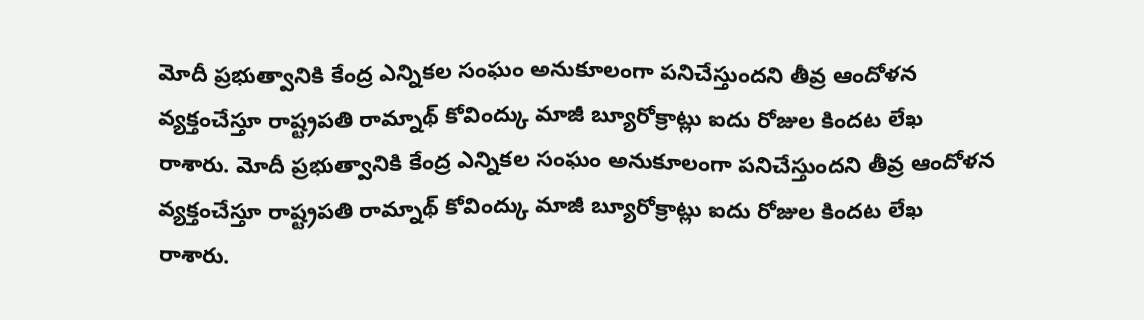మోదీ ప్రభుత్వానికి కేంద్ర ఎన్నికల సంఘం అనుకూలంగా పనిచేస్తుందని తీవ్ర ఆందోళన వ్యక్తంచేస్తూ రాష్ట్రపతి రామ్నాథ్ కోవింద్కు మాజీ బ్యూరోక్రాట్లు ఐదు రోజుల కిందట లేఖ రాశారు. మోదీ ప్రభుత్వానికి కేంద్ర ఎన్నికల సంఘం అనుకూలంగా పనిచేస్తుందని తీవ్ర ఆందోళన వ్యక్తంచేస్తూ రాష్ట్రపతి రామ్నాథ్ కోవింద్కు మాజీ బ్యూరోక్రాట్లు ఐదు రోజుల కిందట లేఖ రాశారు.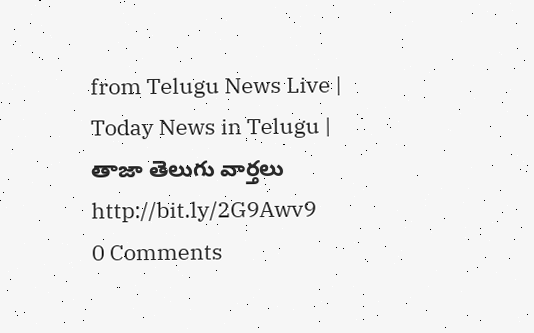from Telugu News Live | Today News in Telugu | తాజా తెలుగు వార్తలు http://bit.ly/2G9Awv9
0 Comments